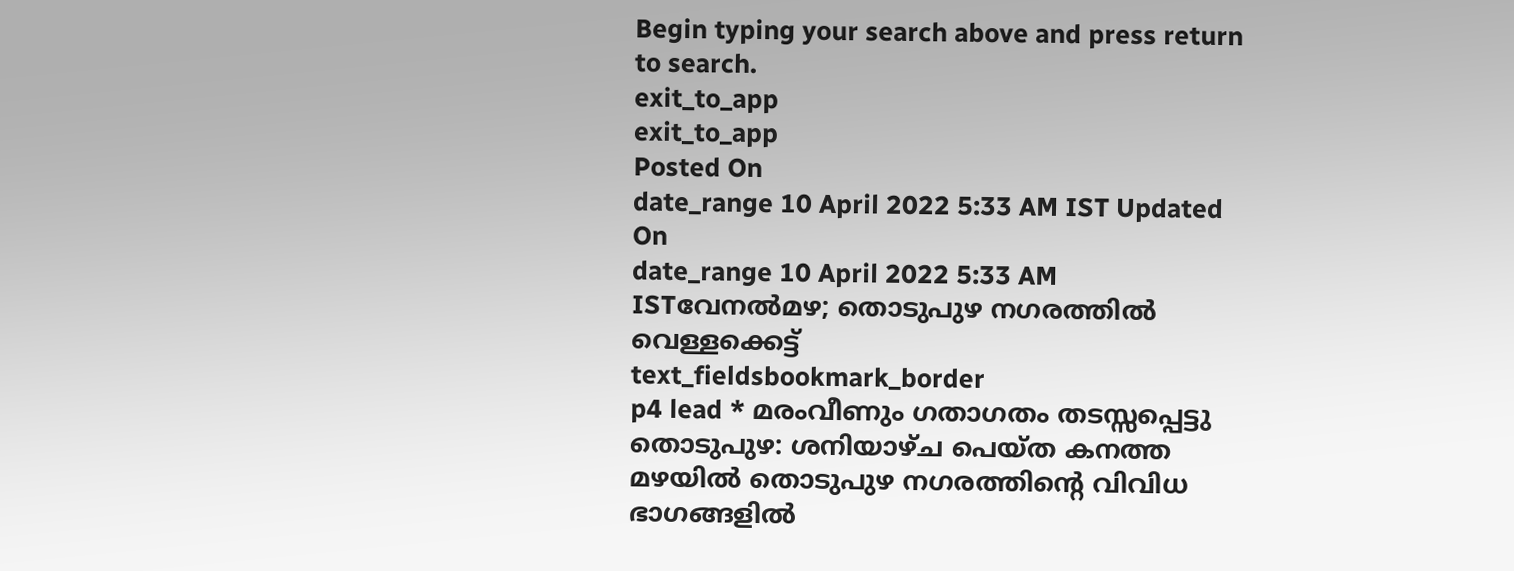Begin typing your search above and press return to search.
exit_to_app
exit_to_app
Posted On
date_range 10 April 2022 5:33 AM IST Updated On
date_range 10 April 2022 5:33 AM ISTവേനൽമഴ; തൊടുപുഴ നഗരത്തിൽ വെള്ളക്കെട്ട്
text_fieldsbookmark_border
p4 lead * മരംവീണും ഗതാഗതം തടസ്സപ്പെട്ടു തൊടുപുഴ: ശനിയാഴ്ച പെയ്ത കനത്ത മഴയിൽ തൊടുപുഴ നഗരത്തിന്റെ വിവിധ ഭാഗങ്ങളിൽ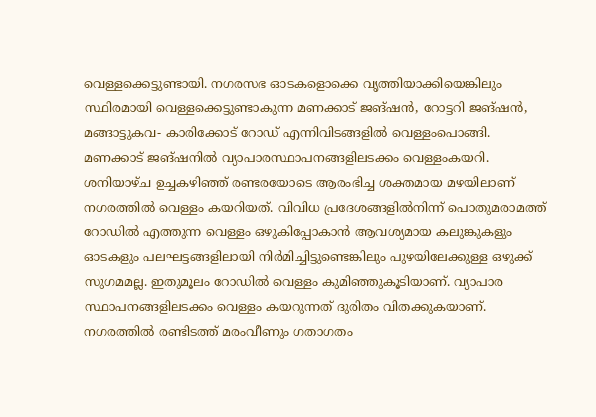വെള്ളക്കെട്ടുണ്ടായി. നഗരസഭ ഓടകളൊക്കെ വൃത്തിയാക്കിയെങ്കിലും സ്ഥിരമായി വെള്ളക്കെട്ടുണ്ടാകുന്ന മണക്കാട് ജങ്ഷൻ, റോട്ടറി ജങ്ഷൻ, മങ്ങാട്ടുകവ- കാരിക്കോട് റോഡ് എന്നിവിടങ്ങളിൽ വെള്ളംപൊങ്ങി. മണക്കാട് ജങ്ഷനിൽ വ്യാപാരസ്ഥാപനങ്ങളിലടക്കം വെള്ളംകയറി. ശനിയാഴ്ച ഉച്ചകഴിഞ്ഞ് രണ്ടരയോടെ ആരംഭിച്ച ശക്തമായ മഴയിലാണ് നഗരത്തിൽ വെള്ളം കയറിയത്. വിവിധ പ്രദേശങ്ങളിൽനിന്ന് പൊതുമരാമത്ത് റോഡിൽ എത്തുന്ന വെള്ളം ഒഴുകിപ്പോകാൻ ആവശ്യമായ കലുങ്കുകളും ഓടകളും പലഘട്ടങ്ങളിലായി നിർമിച്ചിട്ടുണ്ടെങ്കിലും പുഴയിലേക്കുള്ള ഒഴുക്ക് സുഗമമല്ല. ഇതുമൂലം റോഡിൽ വെള്ളം കുമിഞ്ഞുകൂടിയാണ്. വ്യാപാര സ്ഥാപനങ്ങളിലടക്കം വെള്ളം കയറുന്നത് ദുരിതം വിതക്കുകയാണ്. നഗരത്തിൽ രണ്ടിടത്ത് മരംവീണും ഗതാഗതം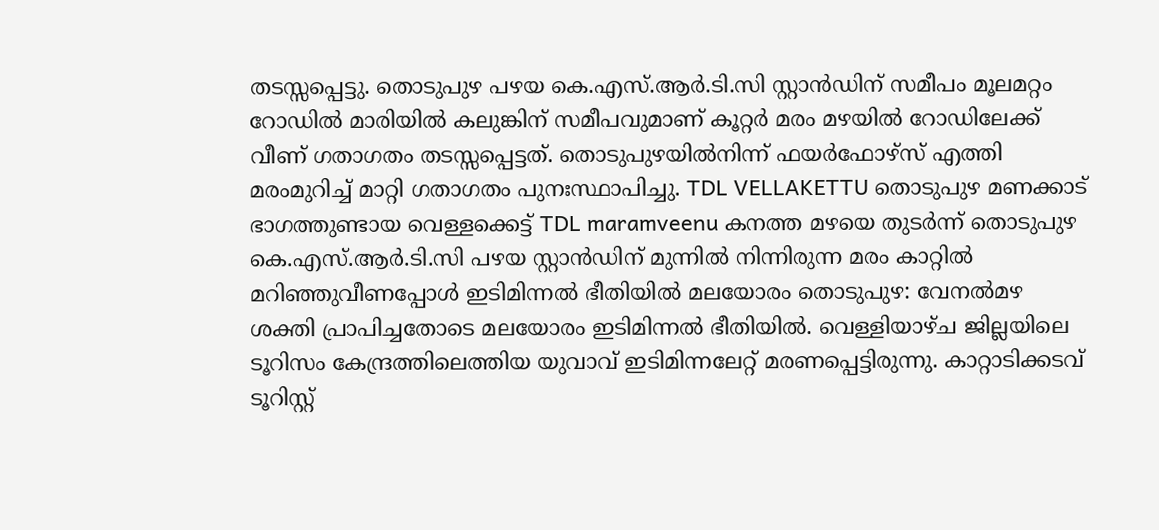തടസ്സപ്പെട്ടു. തൊടുപുഴ പഴയ കെ.എസ്.ആർ.ടി.സി സ്റ്റാൻഡിന് സമീപം മൂലമറ്റം റോഡിൽ മാരിയിൽ കലുങ്കിന് സമീപവുമാണ് കൂറ്റർ മരം മഴയിൽ റോഡിലേക്ക് വീണ് ഗതാഗതം തടസ്സപ്പെട്ടത്. തൊടുപുഴയിൽനിന്ന് ഫയർഫോഴ്സ് എത്തി മരംമുറിച്ച് മാറ്റി ഗതാഗതം പുനഃസ്ഥാപിച്ചു. TDL VELLAKETTU തൊടുപുഴ മണക്കാട് ഭാഗത്തുണ്ടായ വെള്ളക്കെട്ട് TDL maramveenu കനത്ത മഴയെ തുടർന്ന് തൊടുപുഴ കെ.എസ്.ആർ.ടി.സി പഴയ സ്റ്റാൻഡിന് മുന്നിൽ നിന്നിരുന്ന മരം കാറ്റിൽ മറിഞ്ഞുവീണപ്പോൾ ഇടിമിന്നൽ ഭീതിയിൽ മലയോരം തൊടുപുഴ: വേനൽമഴ ശക്തി പ്രാപിച്ചതോടെ മലയോരം ഇടിമിന്നൽ ഭീതിയിൽ. വെള്ളിയാഴ്ച ജില്ലയിലെ ടൂറിസം കേന്ദ്രത്തിലെത്തിയ യുവാവ് ഇടിമിന്നലേറ്റ് മരണപ്പെട്ടിരുന്നു. കാറ്റാടിക്കടവ് ടൂറിസ്റ്റ്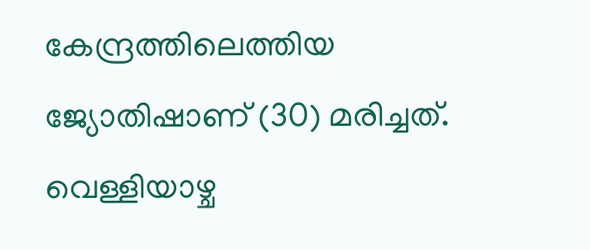കേന്ദ്രത്തിലെത്തിയ ജ്യോതിഷാണ് (30) മരിച്ചത്. വെള്ളിയാഴ്ച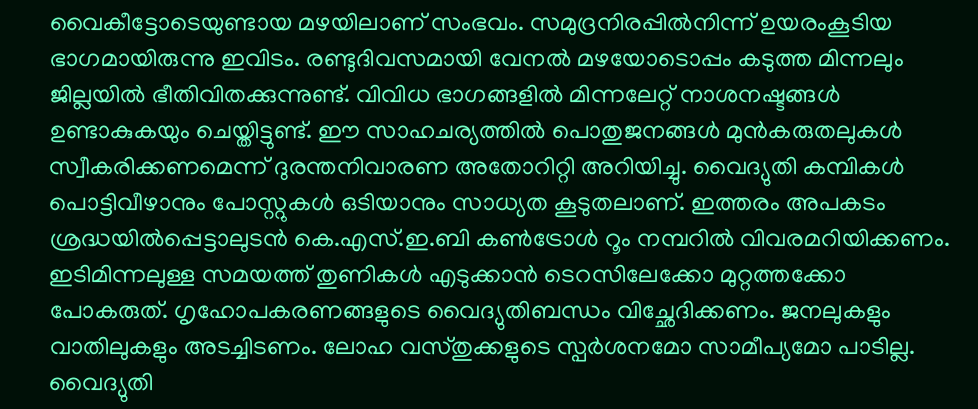വൈകീട്ടോടെയുണ്ടായ മഴയിലാണ് സംഭവം. സമുദ്രനിരപ്പിൽനിന്ന് ഉയരംകൂടിയ ഭാഗമായിരുന്നു ഇവിടം. രണ്ടുദിവസമായി വേനൽ മഴയോടൊപ്പം കടുത്ത മിന്നലും ജില്ലയിൽ ഭീതിവിതക്കുന്നുണ്ട്. വിവിധ ഭാഗങ്ങളിൽ മിന്നലേറ്റ് നാശനഷ്ടങ്ങൾ ഉണ്ടാകുകയും ചെയ്തിട്ടുണ്ട്. ഈ സാഹചര്യത്തിൽ പൊതുജനങ്ങൾ മുൻകരുതലുകൾ സ്വീകരിക്കണമെന്ന് ദുരന്തനിവാരണ അതോറിറ്റി അറിയിച്ചു. വൈദ്യുതി കമ്പികൾ പൊട്ടിവീഴാനും പോസ്റ്റുകൾ ഒടിയാനും സാധ്യത കൂടുതലാണ്. ഇത്തരം അപകടം ശ്രദ്ധയിൽപ്പെട്ടാലുടൻ കെ.എസ്.ഇ.ബി കൺട്രോൾ റൂം നമ്പറിൽ വിവരമറിയിക്കണം. ഇടിമിന്നലുള്ള സമയത്ത് തുണികൾ എടുക്കാൻ ടെറസിലേക്കോ മുറ്റത്തക്കോ പോകരുത്. ഗൃഹോപകരണങ്ങളുടെ വൈദ്യുതിബന്ധം വിച്ഛേദിക്കണം. ജനലുകളും വാതിലുകളും അടച്ചിടണം. ലോഹ വസ്തുക്കളുടെ സ്പർശനമോ സാമീപ്യമോ പാടില്ല. വൈദ്യുതി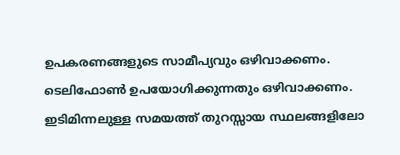ഉപകരണങ്ങളുടെ സാമീപ്യവും ഒഴിവാക്കണം. ടെലിഫോൺ ഉപയോഗിക്കുന്നതും ഒഴിവാക്കണം. ഇടിമിന്നലുള്ള സമയത്ത് തുറസ്സായ സ്ഥലങ്ങളിലോ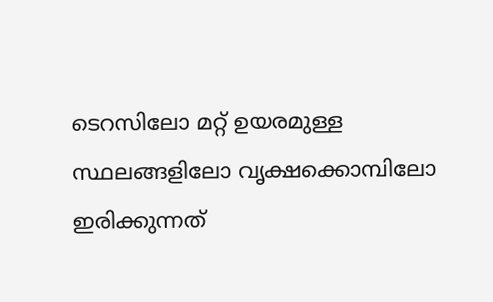ടെറസിലോ മറ്റ് ഉയരമുള്ള സ്ഥലങ്ങളിലോ വൃക്ഷക്കൊമ്പിലോ ഇരിക്കുന്നത്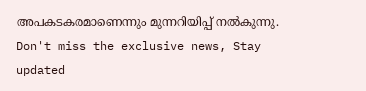അപകടകരമാണെന്നും മുന്നറിയിപ്പ് നൽകുന്നു.
Don't miss the exclusive news, Stay updated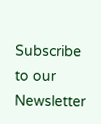Subscribe to our Newsletter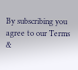By subscribing you agree to our Terms &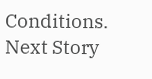Conditions.
Next Story